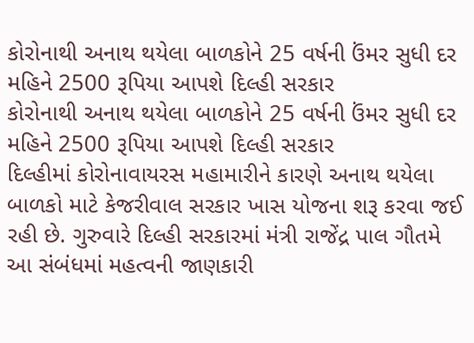કોરોનાથી અનાથ થયેલા બાળકોને 25 વર્ષની ઉંમર સુધી દર મહિને 2500 રૂપિયા આપશે દિલ્હી સરકાર
કોરોનાથી અનાથ થયેલા બાળકોને 25 વર્ષની ઉંમર સુધી દર મહિને 2500 રૂપિયા આપશે દિલ્હી સરકાર
દિલ્હીમાં કોરોનાવાયરસ મહામારીને કારણે અનાથ થયેલા બાળકો માટે કેજરીવાલ સરકાર ખાસ યોજના શરૂ કરવા જઈ રહી છે. ગુરુવારે દિલ્હી સરકારમાં મંત્રી રાજેંદ્ર પાલ ગૌતમે આ સંબંધમાં મહત્વની જાણકારી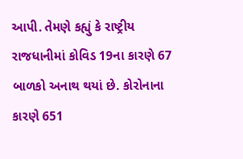આપી. તેમણે કહ્યું કે રાષ્ટ્રીય રાજધાનીમાં કોવિડ 19ના કારણે 67 બાળકો અનાથ થયાં છે. કોરોનાના કારણે 651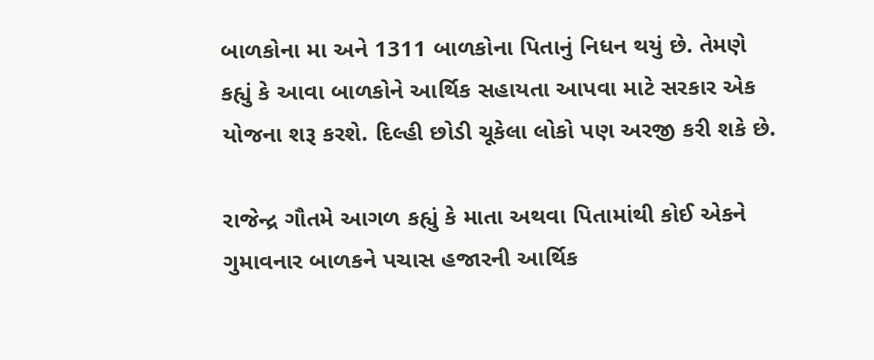બાળકોના મા અને 1311 બાળકોના પિતાનું નિધન થયું છે. તેમણે કહ્યું કે આવા બાળકોને આર્થિક સહાયતા આપવા માટે સરકાર એક યોજના શરૂ કરશે. દિલ્હી છોડી ચૂકેલા લોકો પણ અરજી કરી શકે છે.

રાજેન્દ્ર ગૌતમે આગળ કહ્યું કે માતા અથવા પિતામાંથી કોઈ એકને ગુમાવનાર બાળકને પચાસ હજારની આર્થિક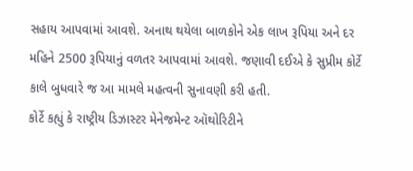સહાય આપવામાં આવશે. અનાથ થયેલા બાળકોને એક લાખ રૂપિયા અને દર મહિને 2500 રૂપિયાનું વળતર આપવામાં આવશે. જણાવી દઈએ કે સુપ્રીમ કોર્ટે કાલે બુધવારે જ આ મામલે મહત્વની સુનાવણી કરી હતી.
કોર્ટે કહ્યું કે રાષ્ટ્રીય ડિઝાસ્ટર મેનેજમેન્ટ ઑથોરિટીને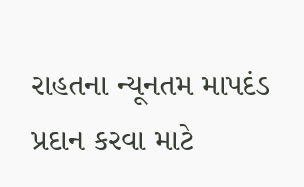રાહતના ન્યૂનતમ માપદંડ પ્રદાન કરવા માટે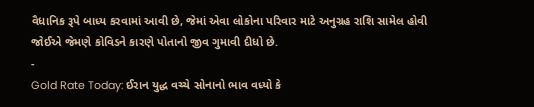વૈધાનિક રૂપે બાધ્ય કરવામાં આવી છે, જેમાં એવા લોકોના પરિવાર માટે અનુગ્રહ રાશિ સામેલ હોવી જોઈએ જેમણે કોવિડને કારણે પોતાનો જીવ ગુમાવી દીધો છે.
-
Gold Rate Today: ઈરાન યુદ્ધ વચ્ચે સોનાનો ભાવ વધ્યો કે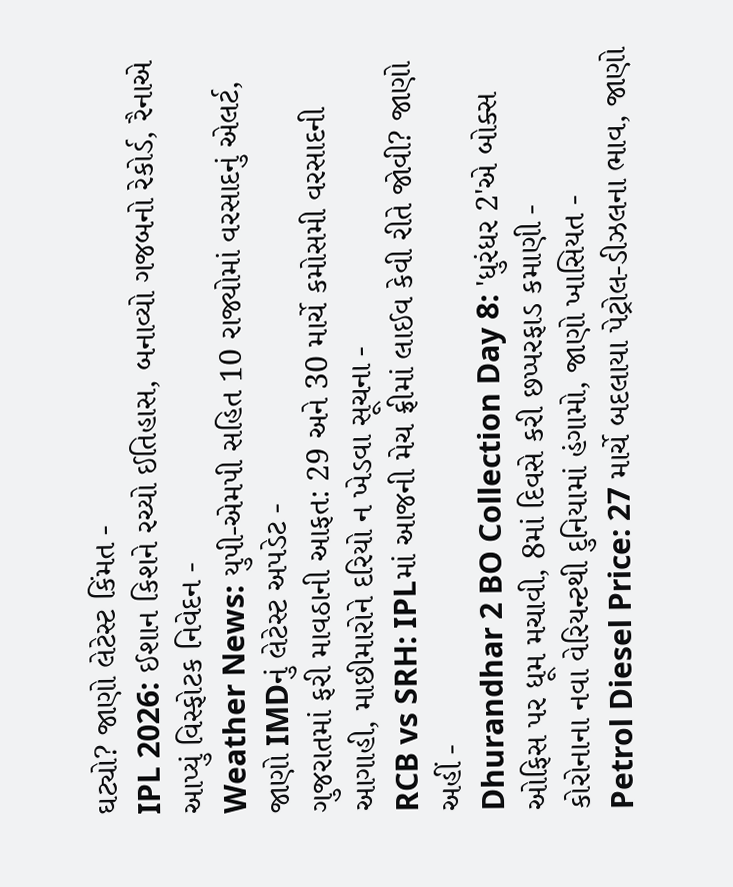ઘટ્યો? જાણો લેટેસ્ટ કિંમત -
IPL 2026: ઈશાન કિશને રચ્યો ઈતિહાસ, બનાવ્યો ગજબનો રેકોર્ડ, રૈનાએ આપ્યું વિસ્ફોટક નિવેદન -
Weather News: યુપી-એમપી સહિત 10 રાજ્યોમાં વરસાદનું એલર્ટ, જાણો IMDનું લેટેસ્ટ અપડેટ -
ગુજરાતમાં ફરી માવઠાની આફત: 29 અને 30 માર્ચે કમોસમી વરસાદની આગાહી, માછીમારોને દરિયો ન ખેડવા સૂચના -
RCB vs SRH: IPLમાં આજની મેચ ફ્રીમાં લાઈવ કેવી રીતે જોવી? જાણો અહીં -
Dhurandhar 2 BO Collection Day 8: 'ધુરંધર 2'એ બોક્સ ઓફિસ પર ધૂમ મચાવી, 8માં દિવસે કરી છપ્પરફાડ કમાણી -
કોરોનાના નવા વેરિયન્ટથી દુનિયામાં હંગામો, જાણો ખાસિયત -
Petrol Diesel Price: 27 માર્ચે બદલાયા પેટ્રોલ-ડીઝલના ભાવ, જાણો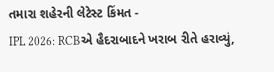તમારા શહેરની લેટેસ્ટ કિંમત -
IPL 2026: RCBએ હૈદરાબાદને ખરાબ રીતે હરાવ્યું,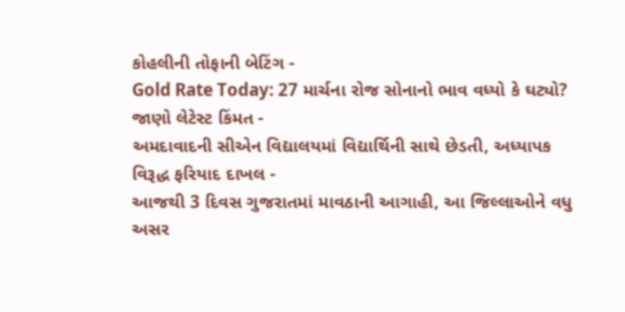કોહલીની તોફાની બેટિંગ -
Gold Rate Today: 27 માર્ચના રોજ સોનાનો ભાવ વધ્યો કે ઘટ્યો? જાણો લેટેસ્ટ કિંમત -
અમદાવાદની સીએન વિદ્યાલયમાં વિદ્યાર્થિની સાથે છેડતી, અધ્યાપક વિરૂદ્ધ ફરિયાદ દાખલ -
આજથી 3 દિવસ ગુજરાતમાં માવઠાની આગાહી, આ જિલ્લાઓને વધુ અસર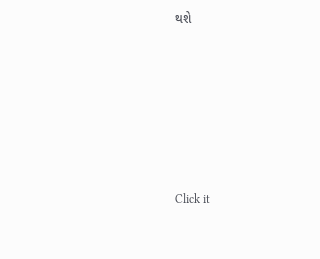થશે








Click it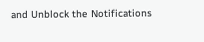and Unblock the Notifications